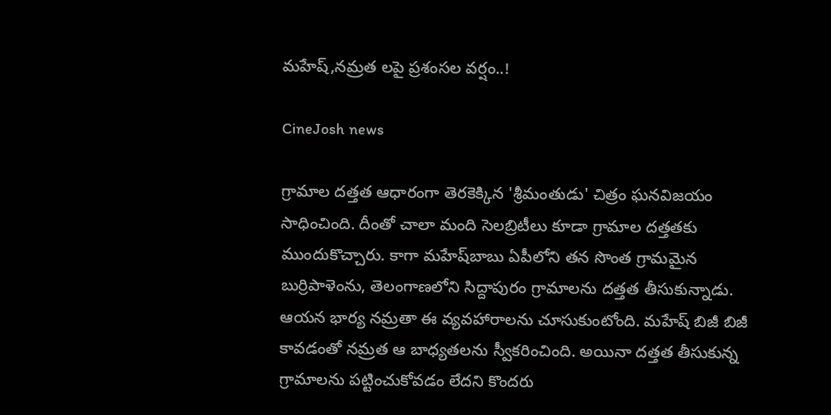మహేష్‌,నమ్రత లపై ప్రశంసల వర్షం..!

CineJosh news

గ్రామాల దత్తత ఆధారంగా తెరకెక్కిన 'శ్రీమంతుడు' చిత్రం ఘనవిజయం సాధించింది. దీంతో చాలా మంది సెలబ్రిటీలు కూడా గ్రామాల దత్తతకు ముందుకొచ్చారు. కాగా మహేష్‌బాబు ఏపీలోని తన సొంత గ్రామమైన బుర్రిపాళెంను, తెలంగాణలోని సిద్దాపురం గ్రామాలను దత్తత తీసుకున్నాడు. ఆయన భార్య నమ్రతా ఈ వ్యవహారాలను చూసుకుంటోంది. మహేష్‌ బిజీ బిజీ కావడంతో నమ్రత ఆ బాధ్యతలను స్వీకరించింది. అయినా దత్తత తీసుకున్న గ్రామాలను పట్టించుకోవడం లేదని కొందరు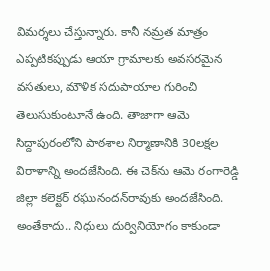విమర్శలు చేస్తున్నారు. కానీ నమ్రత మాత్రం ఎప్పటికప్పుడు ఆయా గ్రామాలకు అవసరమైన వసతులు, మౌళిక సదుపాయాల గురించి తెలుసుకుంటూనే ఉంది. తాజాగా ఆమె సిద్దాపురంలోని పాఠశాల నిర్మాణానికి 30లక్షల విరాళాన్ని అందజేసింది. ఈ చెక్‌ను ఆమె రంగారెడ్డి జిల్లా కలెక్టర్‌ రఘునందన్‌రావుకు అందజేసింది. అంతేకాదు.. నిధులు దుర్వినియోగం కాకుండా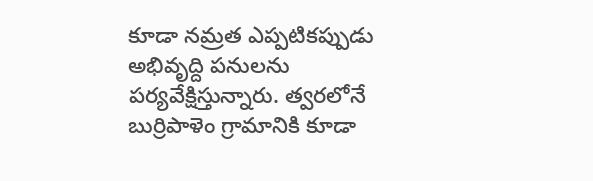కూడా నమ్రత ఎప్పటికప్పుడు అభివృద్ది పనులను పర్యవేక్షిస్తున్నారు. త్వరలోనే బుర్రిపాళెం గ్రామానికి కూడా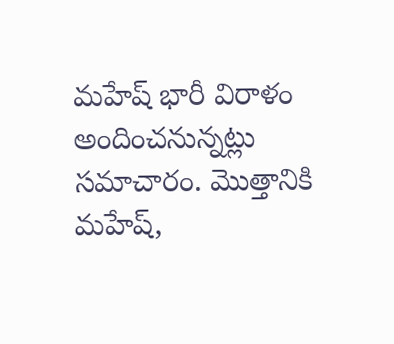మహేష్‌ భారీ విరాళం అందించనున్నట్లు సమాచారం. మొత్తానికి మహేష్‌,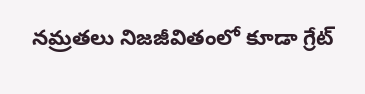నమ్రతలు నిజజీవితంలో కూడా గ్రేట్‌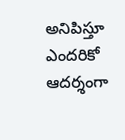అనిపిస్తూ ఎందరికో ఆదర్శంగా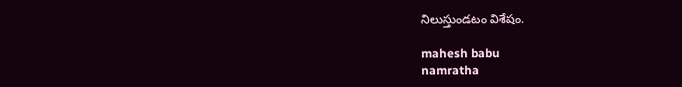నిలుస్తుండటం విశేషం.

mahesh babu
namratha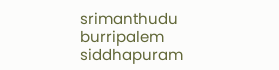srimanthudu
burripalem
siddhapuram